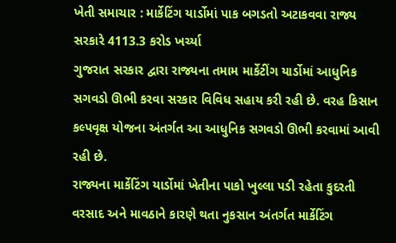ખેતી સમાચાર : માર્કેટિંગ યાર્ડોમાં પાક બગડતો અટાકવવા રાજ્ય સરકારે 4113.3 કરોડ ખર્ચ્યા
ગુજરાત સરકાર દ્વારા રાજ્યના તમામ માર્કેટીંગ યાર્ડોમાં આધુનિક સગવડો ઊભી કરવા સરકાર વિવિધ સહાય કરી રહી છે. વરહ કિસાન કલ્પવૃક્ષ યોજના અંતર્ગત આ આધુનિક સગવડો ઊભી કરવામાં આવી રહી છે.
રાજ્યના માર્કેટિંગ યાર્ડોમાં ખેતીના પાકો ખુલ્લા પડી રહેતા કુદરતી વરસાદ અને માવઠાને કારણે થતા નુકસાન અંતર્ગત માર્કેટિંગ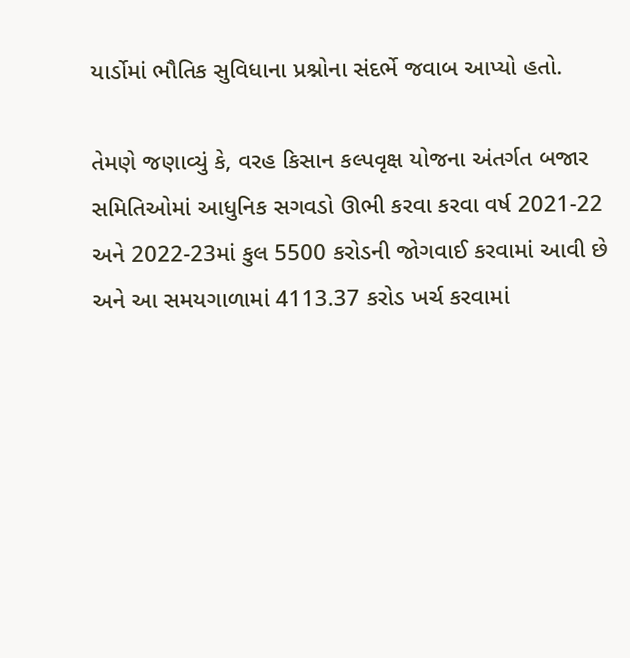યાર્ડોમાં ભૌતિક સુવિધાના પ્રશ્નોના સંદર્ભે જવાબ આપ્યો હતો.

તેમણે જણાવ્યું કે, વરહ કિસાન કલ્પવૃક્ષ યોજના અંતર્ગત બજાર સમિતિઓમાં આધુનિક સગવડો ઊભી કરવા કરવા વર્ષ 2021-22 અને 2022-23માં કુલ 5500 કરોડની જોગવાઈ કરવામાં આવી છે અને આ સમયગાળામાં 4113.37 કરોડ ખર્ચ કરવામાં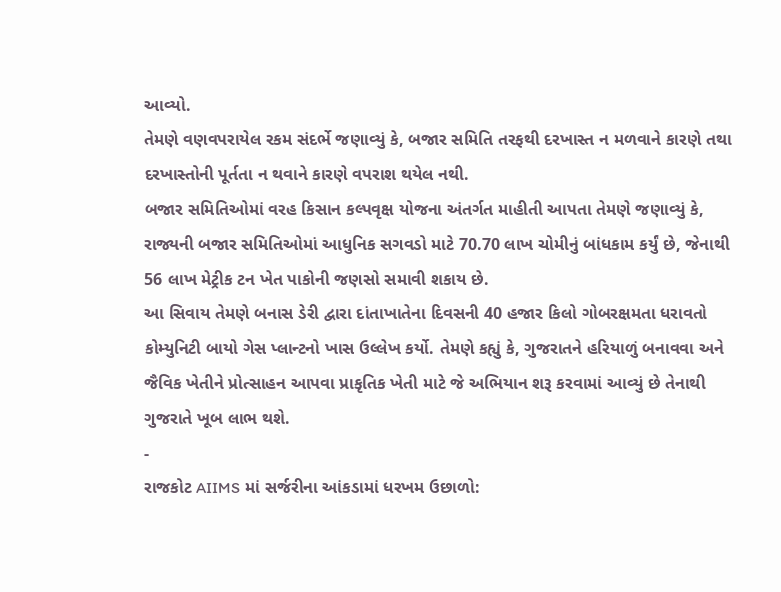આવ્યો.
તેમણે વણવપરાયેલ રકમ સંદર્ભે જણાવ્યું કે, બજાર સમિતિ તરફથી દરખાસ્ત ન મળવાને કારણે તથા દરખાસ્તોની પૂર્તતા ન થવાને કારણે વપરાશ થયેલ નથી.
બજાર સમિતિઓમાં વરહ કિસાન કલ્પવૃક્ષ યોજના અંતર્ગત માહીતી આપતા તેમણે જણાવ્યું કે, રાજ્યની બજાર સમિતિઓમાં આધુનિક સગવડો માટે 70.70 લાખ ચોમીનું બાંધકામ કર્યું છે, જેનાથી 56 લાખ મેટ્રીક ટન ખેત પાકોની જણસો સમાવી શકાય છે.
આ સિવાય તેમણે બનાસ ડેરી દ્વારા દાંતાખાતેના દિવસની 40 હજાર કિલો ગોબરક્ષમતા ધરાવતો કોમ્યુનિટી બાયો ગેસ પ્લાન્ટનો ખાસ ઉલ્લેખ કર્યો. તેમણે કહ્યું કે, ગુજરાતને હરિયાળું બનાવવા અને જૈવિક ખેતીને પ્રોત્સાહન આપવા પ્રાકૃતિક ખેતી માટે જે અભિયાન શરૂ કરવામાં આવ્યું છે તેનાથી ગુજરાતે ખૂબ લાભ થશે.
-
રાજકોટ AIIMS માં સર્જરીના આંકડામાં ધરખમ ઉછાળો: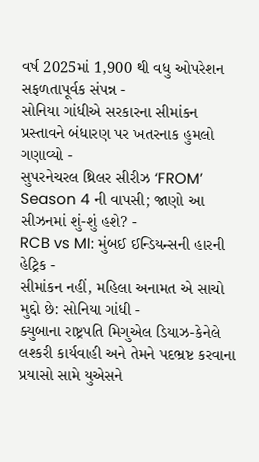વર્ષ 2025માં 1,900 થી વધુ ઓપરેશન સફળતાપૂર્વક સંપન્ન -
સોનિયા ગાંધીએ સરકારના સીમાંકન પ્રસ્તાવને બંધારણ પર ખતરનાક હુમલો ગણાવ્યો -
સુપરનેચરલ થ્રિલર સીરીઝ ‘FROM’ Season 4 ની વાપસી; જાણો આ સીઝનમાં શું-શું હશે? -
RCB vs MI: મુંબઈ ઈન્ડિયન્સની હારની હેટ્રિક -
સીમાંકન નહીં, મહિલા અનામત એ સાચો મુદ્દો છે: સોનિયા ગાંધી -
ક્યુબાના રાષ્ટ્રપતિ મિગુએલ ડિયાઝ-કેનેલે લશ્કરી કાર્યવાહી અને તેમને પદભ્રષ્ટ કરવાના પ્રયાસો સામે યુએસને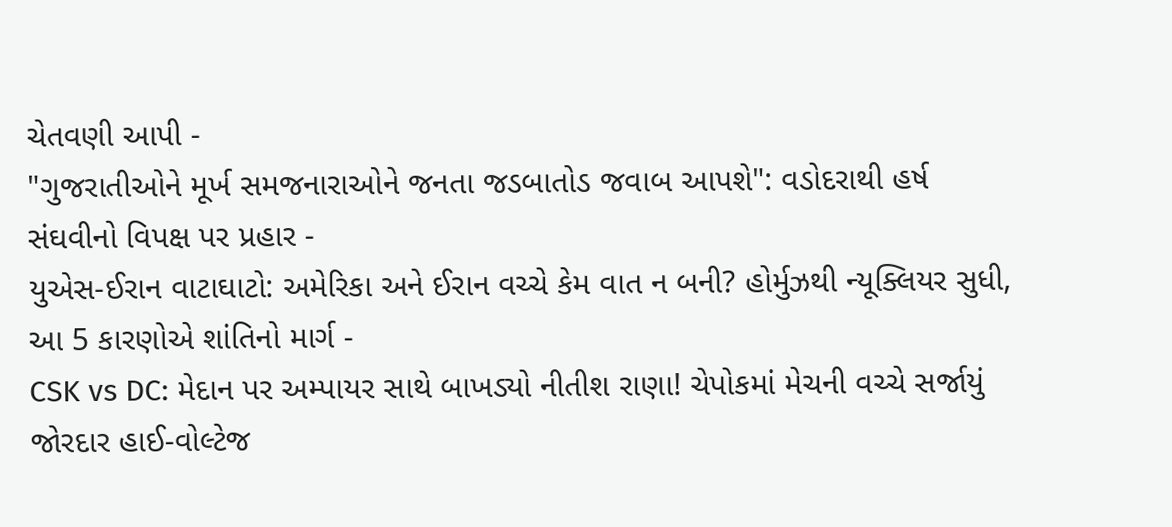ચેતવણી આપી -
"ગુજરાતીઓને મૂર્ખ સમજનારાઓને જનતા જડબાતોડ જવાબ આપશે": વડોદરાથી હર્ષ સંઘવીનો વિપક્ષ પર પ્રહાર -
યુએસ-ઈરાન વાટાઘાટો: અમેરિકા અને ઈરાન વચ્ચે કેમ વાત ન બની? હોર્મુઝથી ન્યૂક્લિયર સુધી, આ 5 કારણોએ શાંતિનો માર્ગ -
CSK vs DC: મેદાન પર અમ્પાયર સાથે બાખડ્યો નીતીશ રાણા! ચેપોકમાં મેચની વચ્ચે સર્જાયું જોરદાર હાઈ-વોલ્ટેજ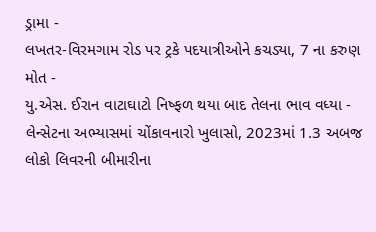ડ્રામા -
લખતર-વિરમગામ રોડ પર ટ્રકે પદયાત્રીઓને કચડ્યા, 7 ના કરુણ મોત -
યુ.એસ. ઈરાન વાટાઘાટો નિષ્ફળ થયા બાદ તેલના ભાવ વધ્યા -
લેન્સેટના અભ્યાસમાં ચોંકાવનારો ખુલાસો, 2023માં 1.3 અબજ લોકો લિવરની બીમારીના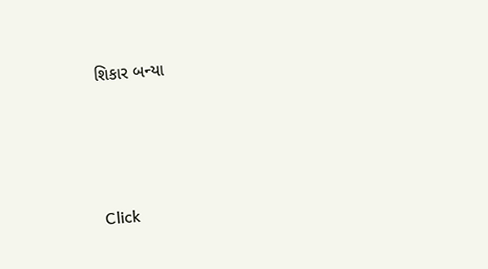શિકાર બન્યા





Click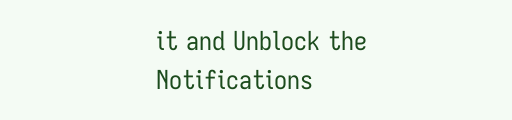it and Unblock the Notifications